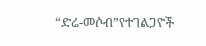“ድሬ-መሶብ”የተገልጋዮች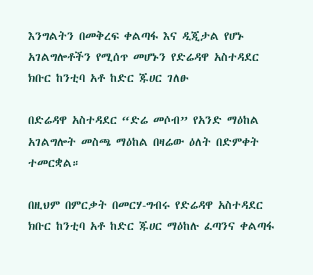እንግልትን በመቅረፍ ቀልጣፋ እና ዲጂታል የሆኑ አገልግሎቶችን የሚሰጥ መሆኑን የድሬዳዋ አስተዳደር ክቡር ከንቲባ አቶ ከድር ጁሀር ገለፁ

በድሬዳዋ አስተዳደር “ድሬ መሶብ” የአንድ ማዕከል አገልግሎት መስጫ ማዕከል በዛሬው ዕለት በድምቀት ተመርቋል።

በዚህም በምርቃት በመርሃ-ግብሩ የድሬዳዋ አስተዳደር ክቡር ከንቲባ አቶ ከድር ጁሀር ማዕከሉ ፈጣንና ቀልጣፋ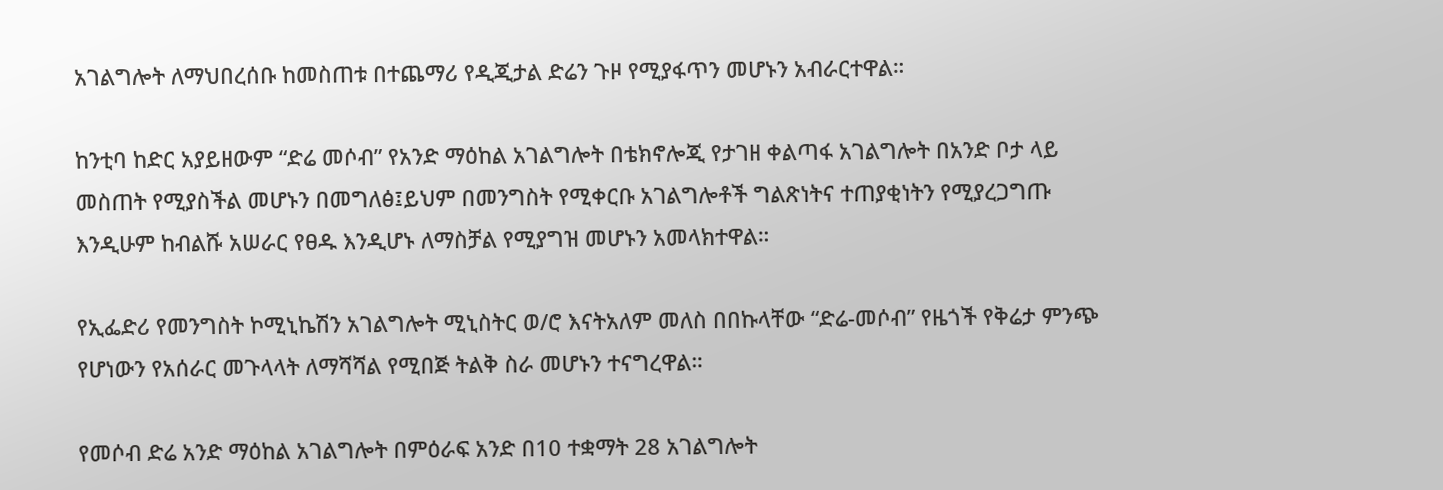አገልግሎት ለማህበረሰቡ ከመስጠቱ በተጨማሪ የዲጂታል ድሬን ጉዞ የሚያፋጥን መሆኑን አብራርተዋል።

ከንቲባ ከድር አያይዘውም “ድሬ መሶብ” የአንድ ማዕከል አገልግሎት በቴክኖሎጂ የታገዘ ቀልጣፋ አገልግሎት በአንድ ቦታ ላይ መስጠት የሚያስችል መሆኑን በመግለፅ፤ይህም በመንግስት የሚቀርቡ አገልግሎቶች ግልጽነትና ተጠያቂነትን የሚያረጋግጡ እንዲሁም ከብልሹ አሠራር የፀዱ እንዲሆኑ ለማስቻል የሚያግዝ መሆኑን አመላክተዋል።

የኢፌድሪ የመንግስት ኮሚኒኬሽን አገልግሎት ሚኒስትር ወ/ሮ እናትአለም መለስ በበኩላቸው “ድሬ-መሶብ” የዜጎች የቅሬታ ምንጭ የሆነውን የአሰራር መጉላላት ለማሻሻል የሚበጅ ትልቅ ስራ መሆኑን ተናግረዋል።

የመሶብ ድሬ አንድ ማዕከል አገልግሎት በምዕራፍ አንድ በ10 ተቋማት 28 አገልግሎት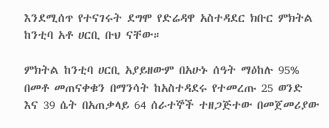እንደሚሰጥ የተናገሩት ደግሞ የድሬዳዋ አስተዳደር ክቡር ምክትል ከንቲባ አቶ ሀርቢ ቡህ ናቸው።

ምክትል ከንቲባ ሀርቢ አያይዘውም በአሁኑ ሰዓት ማዕከሉ 95% በመቶ መጠናቀቁን በማንሳት ከአስተዳደሩ የተመረጡ 25 ወንድ እና 39 ሴት በአጠቃላይ 64 ሰራተኞች ተዘጋጅተው በመጀመሪያው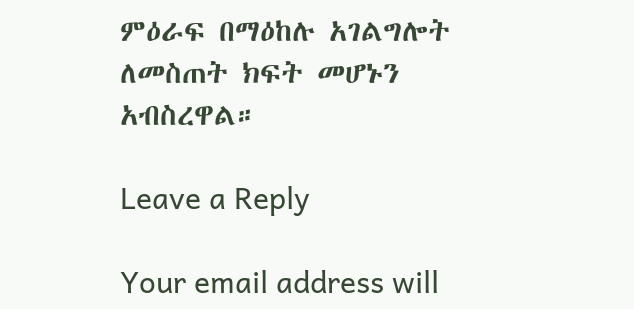ምዕራፍ በማዕከሉ አገልግሎት ለመስጠት ክፍት መሆኑን አብስረዋል።

Leave a Reply

Your email address will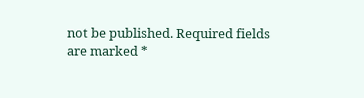not be published. Required fields are marked *